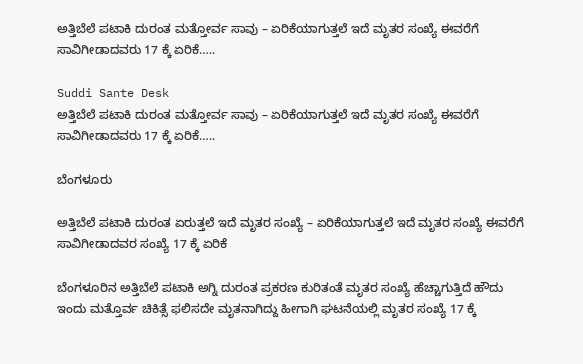ಅತ್ತಿಬೆಲೆ ಪಟಾಕಿ ದುರಂತ ಮತ್ತೋರ್ವ ಸಾವು – ಏರಿಕೆಯಾಗುತ್ತಲೆ ಇದೆ ಮೃತರ ಸಂಖ್ಯೆ ಈವರೆಗೆ ಸಾವಿಗೀಡಾದವರು 17 ಕ್ಕೆ ಏರಿಕೆ…..

Suddi Sante Desk
ಅತ್ತಿಬೆಲೆ ಪಟಾಕಿ ದುರಂತ ಮತ್ತೋರ್ವ ಸಾವು – ಏರಿಕೆಯಾಗುತ್ತಲೆ ಇದೆ ಮೃತರ ಸಂಖ್ಯೆ ಈವರೆಗೆ ಸಾವಿಗೀಡಾದವರು 17 ಕ್ಕೆ ಏರಿಕೆ…..

ಬೆಂಗಳೂರು

ಅತ್ತಿಬೆಲೆ ಪಟಾಕಿ ದುರಂತ ಏರುತ್ತಲೆ ಇದೆ ಮೃತರ ಸಂಖ್ಯೆ – ಏರಿಕೆಯಾಗುತ್ತಲೆ ಇದೆ ಮೃತರ ಸಂಖ್ಯೆ ಈವರೆಗೆ ಸಾವಿಗೀಡಾದವರ ಸಂಖ್ಯೆ 17 ಕ್ಕೆ ಏರಿಕೆ

ಬೆಂಗಳೂರಿನ ಅತ್ತಿಬೆಲೆ ಪಟಾಕಿ ಅಗ್ನಿ ದುರಂತ ಪ್ರಕರಣ ಕುರಿತಂತೆ ಮೃತರ ಸಂಖ್ಯೆ ಹೆಚ್ಚಾಗುತ್ತಿದೆ ಹೌದು ಇಂದು ಮತ್ತೊರ್ವ ಚಿಕಿತ್ಸೆ ಫಲಿಸದೇ ಮೃತನಾಗಿದ್ದು ಹೀಗಾಗಿ ಘಟನೆಯಲ್ಲಿ ಮೃತರ ಸಂಖ್ಯೆ 17 ಕ್ಕೆ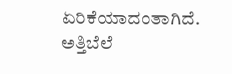ಏರಿಕೆಯಾದಂತಾಗಿದೆ. ಅತ್ತಿಬೆಲೆ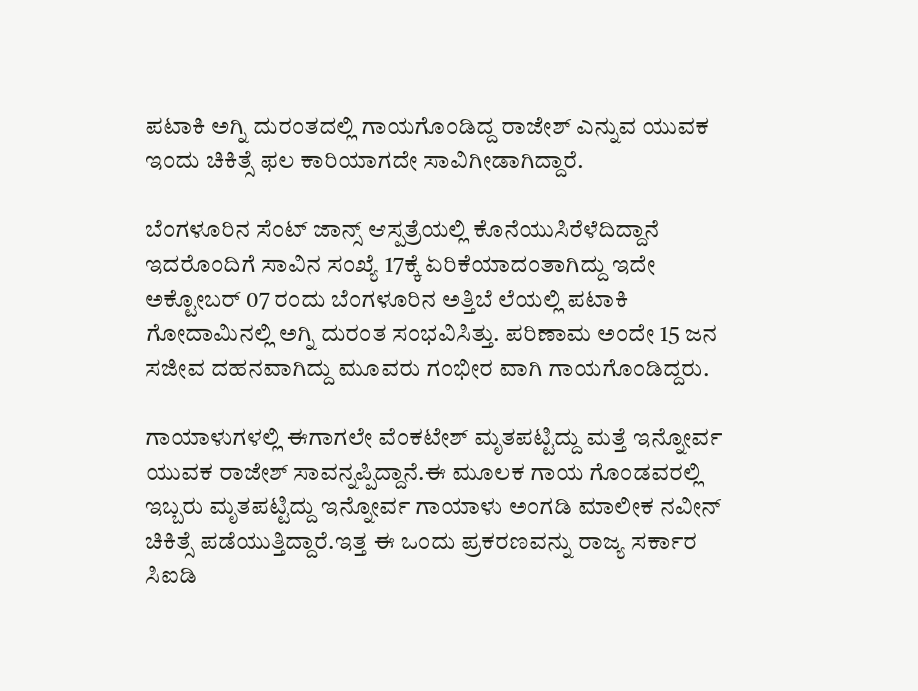ಪಟಾಕಿ ಅಗ್ನಿ ದುರಂತದಲ್ಲಿ ಗಾಯಗೊಂಡಿದ್ದ ರಾಜೇಶ್ ಎನ್ನುವ ಯುವಕ ಇಂದು ಚಿಕಿತ್ಸೆ ಫಲ ಕಾರಿಯಾಗದೇ ಸಾವಿಗೀಡಾಗಿದ್ದಾರೆ.

ಬೆಂಗಳೂರಿನ ಸೆಂಟ್ ಜಾನ್ಸ್ ಆಸ್ಪತ್ರೆಯಲ್ಲಿ ಕೊನೆಯುಸಿರೆಳೆದಿದ್ದಾನೆ ಇದರೊಂದಿಗೆ ಸಾವಿನ ಸಂಖ್ಯೆ 17ಕ್ಕೆ ಏರಿಕೆಯಾದಂತಾಗಿದ್ದು ಇದೇ ಅಕ್ಟೋಬರ್ 07 ರಂದು ಬೆಂಗಳೂರಿನ ಅತ್ತಿಬೆ ಲೆಯಲ್ಲಿ ಪಟಾಕಿ ಗೋದಾಮಿನಲ್ಲಿ ಅಗ್ನಿ ದುರಂತ ಸಂಭವಿಸಿತ್ತು. ಪರಿಣಾಮ ಅಂದೇ 15 ಜನ ಸಜೀವ ದಹನವಾಗಿದ್ದು ಮೂವರು ಗಂಭೀರ ವಾಗಿ ಗಾಯಗೊಂಡಿದ್ದರು.

ಗಾಯಾಳುಗಳಲ್ಲಿ ಈಗಾಗಲೇ ವೆಂಕಟೇಶ್ ಮೃತಪಟ್ಟಿದ್ದು ಮತ್ತೆ ಇನ್ನೋರ್ವ ಯುವಕ ರಾಜೇಶ್ ಸಾವನ್ನಪ್ಪಿದ್ದಾನೆ.ಈ ಮೂಲಕ ಗಾಯ ಗೊಂಡವರಲ್ಲಿ ಇಬ್ಬರು ಮೃತಪಟ್ಟಿದ್ದು ಇನ್ನೋರ್ವ ಗಾಯಾಳು ಅಂಗಡಿ ಮಾಲೀಕ ನವೀನ್ ಚಿಕಿತ್ಸೆ ಪಡೆಯುತ್ತಿದ್ದಾರೆ.ಇತ್ತ ಈ ಒಂದು ಪ್ರಕರಣವನ್ನು ರಾಜ್ಯ ಸರ್ಕಾರ ಸಿಐಡಿ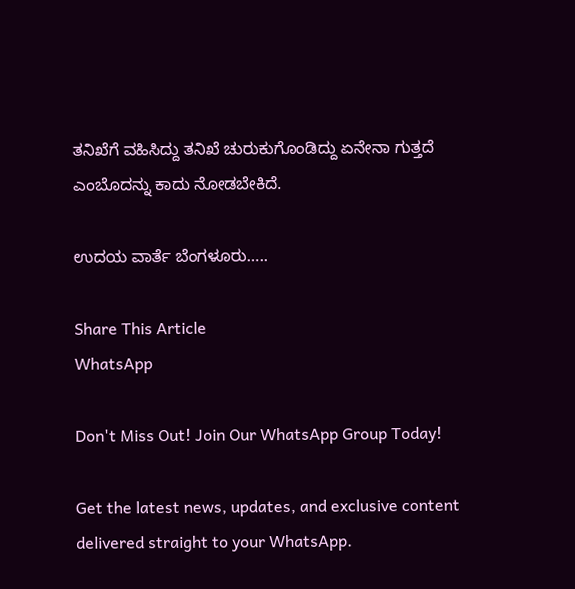ತನಿಖೆಗೆ ವಹಿಸಿದ್ದು ತನಿಖೆ ಚುರುಕುಗೊಂಡಿದ್ದು ಏನೇನಾ ಗುತ್ತದೆ ಎಂಬೊದನ್ನು ಕಾದು ನೋಡಬೇಕಿದೆ.

ಉದಯ ವಾರ್ತೆ ಬೆಂಗಳೂರು…..

Share This Article
WhatsApp

Don't Miss Out! Join Our WhatsApp Group Today!

Get the latest news, updates, and exclusive content delivered straight to your WhatsApp.